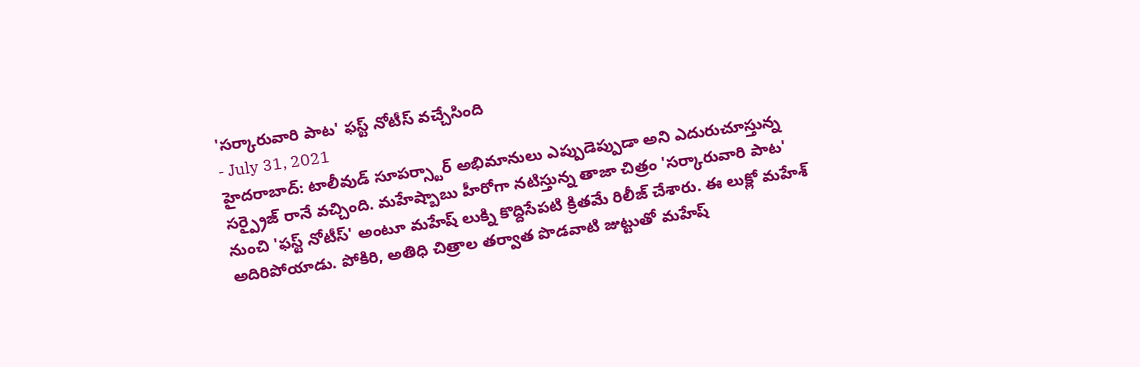'సర్కారువారి పాట' ఫస్ట్ నోటీస్ వచ్చేసింది
- July 31, 2021
హైదరాబాద్: టాలీవుడ్ సూపర్స్టార్ అభిమానులు ఎప్పుడెప్పుడా అని ఎదురుచూస్తున్న సర్ప్రైజ్ రానే వచ్చింది. మహేష్బాబు హీరోగా నటిస్తున్న తాజా చిత్రం 'సర్కారువారి పాట' నుంచి 'ఫస్ట్ నోటీస్' అంటూ మహేష్ లుక్ని కొద్దిసేపటి క్రితమే రిలీజ్ చేశారు. ఈ లుక్లో మహేశ్ అదిరిపోయాడు. పోకిరి, అతిధి చిత్రాల తర్వాత పొడవాటి జుట్టుతో మహేష్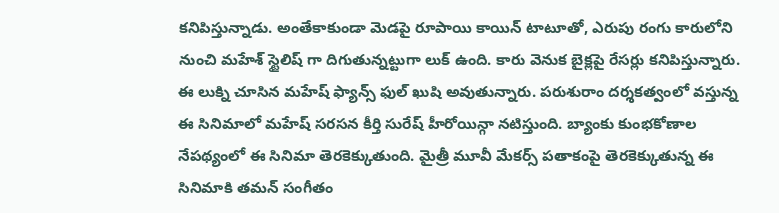కనిపిస్తున్నాడు. అంతేకాకుండా మెడపై రూపాయి కాయిన్ టాటూతో, ఎరుపు రంగు కారులోని నుంచి మహేశ్ స్టైలిష్ గా దిగుతున్నట్టుగా లుక్ ఉంది. కారు వెనుక బైక్లపై రేసర్లు కనిపిస్తున్నారు. ఈ లుక్ని చూసిన మహేష్ ఫ్యాన్స్ ఫుల్ ఖుషి అవుతున్నారు. పరుశురాం దర్శకత్వంలో వస్తున్న ఈ సినిమాలో మహేష్ సరసన కీర్తి సురేష్ హీరోయిన్గా నటిస్తుంది. బ్యాంకు కుంభకోణాల నేపథ్యంలో ఈ సినిమా తెరకెక్కుతుంది. మైత్రీ మూవీ మేకర్స్ పతాకంపై తెరకెక్కుతున్న ఈ సినిమాకి తమన్ సంగీతం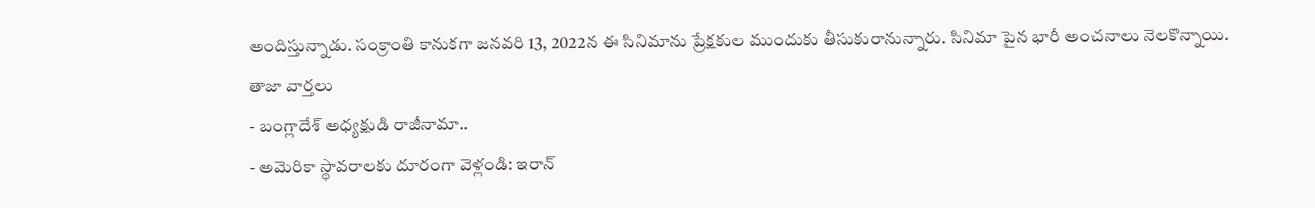అందిస్తున్నాడు. సంక్రాంతి కానుకగా జనవరి 13, 2022న ఈ సినిమాను ప్రేక్షకుల ముందుకు తీసుకురానున్నారు. సినిమా పైన భారీ అంచనాలు నెలకొన్నాయి.
తాజా వార్తలు
- బంగ్లాదేశ్ అధ్యక్షుడి రాజీనామా..
- అమెరికా స్థావరాలకు దూరంగా వెళ్లండి: ఇరాన్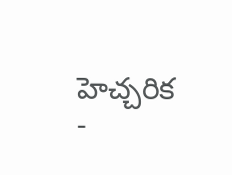హెచ్చరిక
-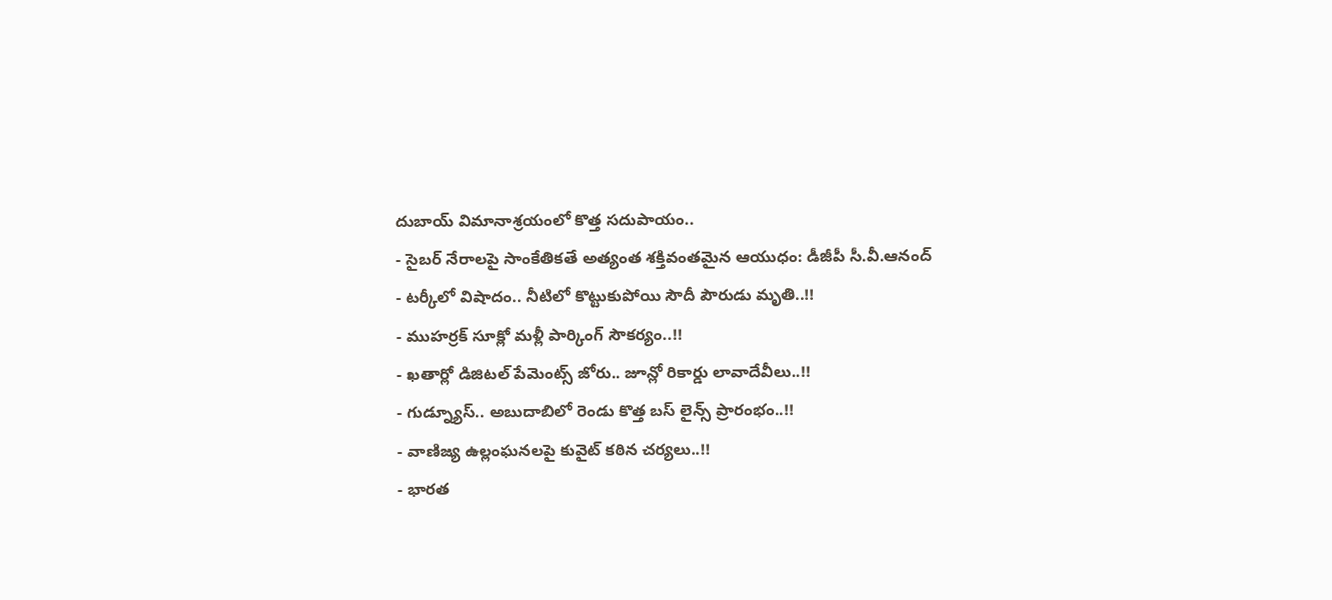దుబాయ్ విమానాశ్రయంలో కొత్త సదుపాయం..
- సైబర్ నేరాలపై సాంకేతికతే అత్యంత శక్తివంతమైన ఆయుధం: డీజీపీ సీ.వీ.ఆనంద్
- టర్కీలో విషాదం.. నీటిలో కొట్టుకుపోయి సౌదీ పౌరుడు మృతి..!!
- ముహర్రక్ సూక్లో మళ్లీ పార్కింగ్ సౌకర్యం..!!
- ఖతార్లో డిజిటల్ పేమెంట్స్ జోరు.. జూన్లో రికార్డు లావాదేవీలు..!!
- గుడ్న్యూస్.. అబుదాబిలో రెండు కొత్త బస్ లైన్స్ ప్రారంభం..!!
- వాణిజ్య ఉల్లంఘనలపై కువైట్ కఠిన చర్యలు..!!
- భారత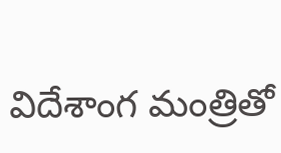విదేశాంగ మంత్రితో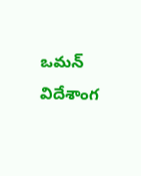ఒమన్ విదేశాంగ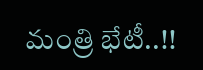మంత్రి భేటీ..!!